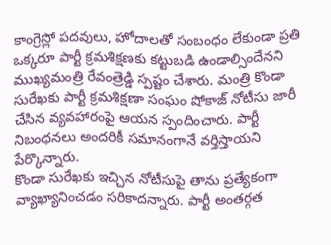కాంగ్రెస్లో పదవులు, హోదాలతో సంబంధం లేకుండా ప్రతి ఒక్కరూ పార్టీ క్రమశిక్షణకు కట్టుబడి ఉండాల్సిందేనని ముఖ్యమంత్రి రేవంత్రెడ్డి స్పష్టం చేశారు. మంత్రి కొండా సురేఖకు పార్టీ క్రమశిక్షణా సంఘం షోకాజ్ నోటీసు జారీ చేసిన వ్యవహారంపై ఆయన స్పందించారు. పార్టీ నిబంధనలు అందరికీ సమానంగానే వర్తిస్తాయని పేర్కొన్నారు.
కొండా సురేఖకు ఇచ్చిన నోటీసుపై తాను ప్రత్యేకంగా వ్యాఖ్యానించడం సరికాదన్నారు. పార్టీ అంతర్గత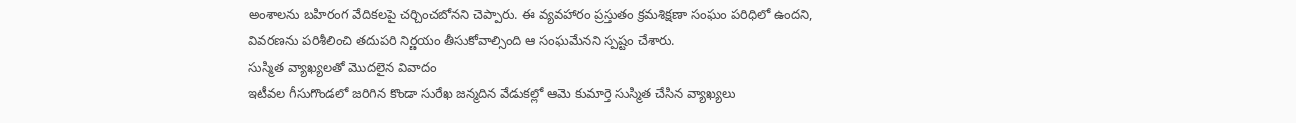అంశాలను బహిరంగ వేదికలపై చర్చించబోనని చెప్పారు. ఈ వ్యవహారం ప్రస్తుతం క్రమశిక్షణా సంఘం పరిధిలో ఉందని, వివరణను పరిశీలించి తదుపరి నిర్ణయం తీసుకోవాల్సింది ఆ సంఘమేనని స్పష్టం చేశారు.
సుస్మిత వ్యాఖ్యలతో మొదలైన వివాదం
ఇటీవల గీసుగొండలో జరిగిన కొండా సురేఖ జన్మదిన వేడుకల్లో ఆమె కుమార్తె సుస్మిత చేసిన వ్యాఖ్యలు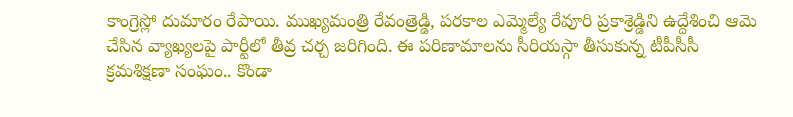కాంగ్రెస్లో దుమారం రేపాయి. ముఖ్యమంత్రి రేవంత్రెడ్డి, పరకాల ఎమ్మెల్యే రేవూరి ప్రకాశ్రెడ్డిని ఉద్దేశించి ఆమె చేసిన వ్యాఖ్యలపై పార్టీలో తీవ్ర చర్చ జరిగింది. ఈ పరిణామాలను సీరియస్గా తీసుకున్న టీపీసీసీ క్రమశిక్షణా సంఘం.. కొండా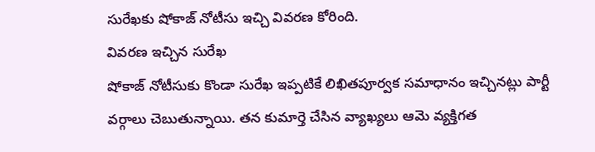సురేఖకు షోకాజ్ నోటీసు ఇచ్చి వివరణ కోరింది.
వివరణ ఇచ్చిన సురేఖ
షోకాజ్ నోటీసుకు కొండా సురేఖ ఇప్పటికే లిఖితపూర్వక సమాధానం ఇచ్చినట్లు పార్టీ వర్గాలు చెబుతున్నాయి. తన కుమార్తె చేసిన వ్యాఖ్యలు ఆమె వ్యక్తిగత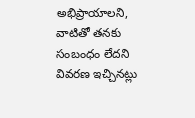అభిప్రాయాలని, వాటితో తనకు సంబంధం లేదని వివరణ ఇచ్చినట్లు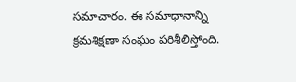సమాచారం. ఈ సమాధానాన్ని క్రమశిక్షణా సంఘం పరిశీలిస్తోంది.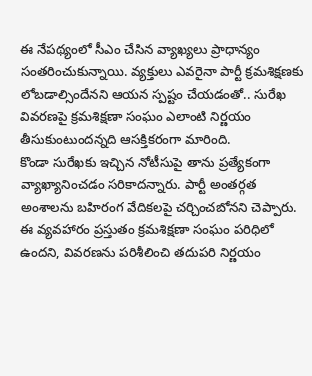ఈ నేపథ్యంలో సీఎం చేసిన వ్యాఖ్యలు ప్రాధాన్యం సంతరించుకున్నాయి. వ్యక్తులు ఎవరైనా పార్టీ క్రమశిక్షణకు లోబడాల్సిందేనని ఆయన స్పష్టం చేయడంతో.. సురేఖ వివరణపై క్రమశిక్షణా సంఘం ఎలాంటి నిర్ణయం తీసుకుంటుందన్నది ఆసక్తికరంగా మారింది.
కొండా సురేఖకు ఇచ్చిన నోటీసుపై తాను ప్రత్యేకంగా వ్యాఖ్యానించడం సరికాదన్నారు. పార్టీ అంతర్గత అంశాలను బహిరంగ వేదికలపై చర్చించబోనని చెప్పారు. ఈ వ్యవహారం ప్రస్తుతం క్రమశిక్షణా సంఘం పరిధిలో ఉందని, వివరణను పరిశీలించి తదుపరి నిర్ణయం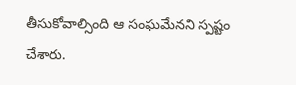తీసుకోవాల్సింది ఆ సంఘమేనని స్పష్టం చేశారు.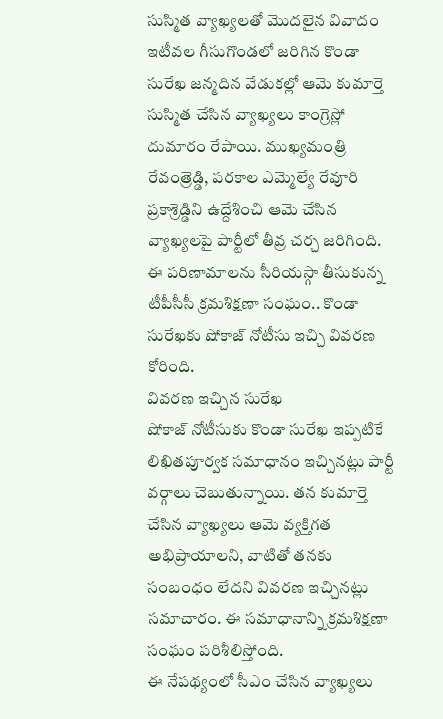సుస్మిత వ్యాఖ్యలతో మొదలైన వివాదం
ఇటీవల గీసుగొండలో జరిగిన కొండా సురేఖ జన్మదిన వేడుకల్లో ఆమె కుమార్తె సుస్మిత చేసిన వ్యాఖ్యలు కాంగ్రెస్లో దుమారం రేపాయి. ముఖ్యమంత్రి రేవంత్రెడ్డి, పరకాల ఎమ్మెల్యే రేవూరి ప్రకాశ్రెడ్డిని ఉద్దేశించి ఆమె చేసిన వ్యాఖ్యలపై పార్టీలో తీవ్ర చర్చ జరిగింది. ఈ పరిణామాలను సీరియస్గా తీసుకున్న టీపీసీసీ క్రమశిక్షణా సంఘం.. కొండా సురేఖకు షోకాజ్ నోటీసు ఇచ్చి వివరణ కోరింది.
వివరణ ఇచ్చిన సురేఖ
షోకాజ్ నోటీసుకు కొండా సురేఖ ఇప్పటికే లిఖితపూర్వక సమాధానం ఇచ్చినట్లు పార్టీ వర్గాలు చెబుతున్నాయి. తన కుమార్తె చేసిన వ్యాఖ్యలు ఆమె వ్యక్తిగత అభిప్రాయాలని, వాటితో తనకు సంబంధం లేదని వివరణ ఇచ్చినట్లు సమాచారం. ఈ సమాధానాన్ని క్రమశిక్షణా సంఘం పరిశీలిస్తోంది.
ఈ నేపథ్యంలో సీఎం చేసిన వ్యాఖ్యలు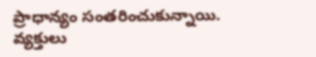ప్రాధాన్యం సంతరించుకున్నాయి. వ్యక్తులు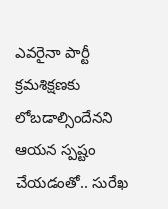ఎవరైనా పార్టీ క్రమశిక్షణకు లోబడాల్సిందేనని ఆయన స్పష్టం చేయడంతో.. సురేఖ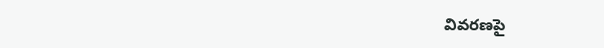వివరణపై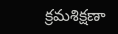క్రమశిక్షణా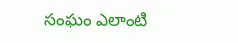సంఘం ఎలాంటి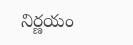నిర్ణయం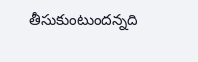తీసుకుంటుందన్నది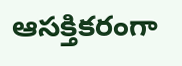ఆసక్తికరంగా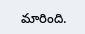మారింది.